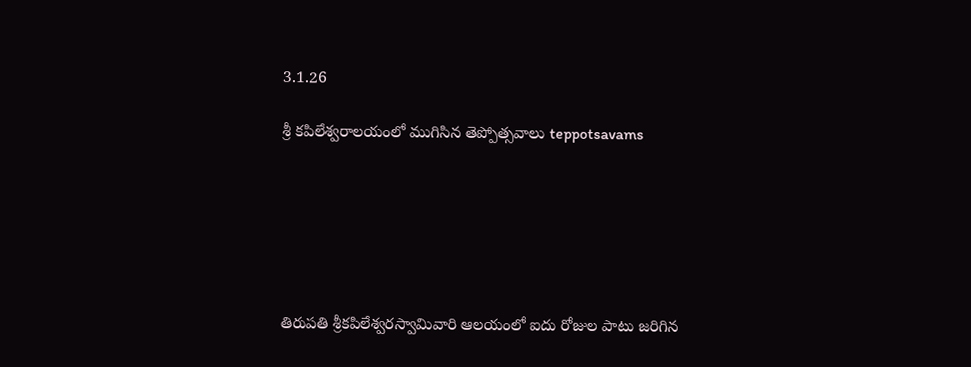3.1.26

శ్రీ కపిలేశ్వరాలయంలో ముగిసిన తెప్పోత్సవాలు teppotsavams






తిరుపతి శ్రీకపిలేశ్వరస్వామివారి ఆలయంలో ఐదు రోజుల పాటు జరిగిన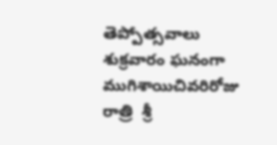తెప్పోత్సవాలు శుక్రవారం ఘనంగా ముగిశాయిచివరిరోజు రాత్రి  శ్రీ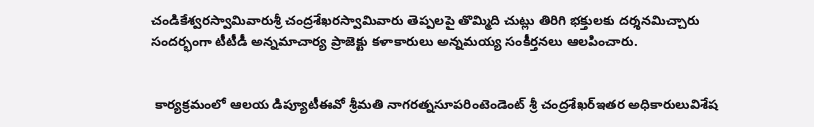చండికేశ్వరస్వామివారుశ్రీ చంద్రశేఖరస్వామివారు తెప్పలపై తొమ్మిది చుట్లు తిరిగి భక్తులకు దర్శనమిచ్చారు సందర్భంగా టీటీడీ అన్నమాచార్య ప్రాజెక్టు కళాకారులు అన్నమయ్య సంకీర్తనలు ఆలపించారు.


 కార్యక్రమంలో ఆలయ డిప్యూటీఈవో శ్రీమతి నాగరత్నసూపరింటెండెంట్‌ శ్రీ చంద్రశేఖర్ఇతర అధికారులువిశేష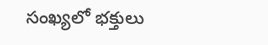సంఖ్యలో భక్తులు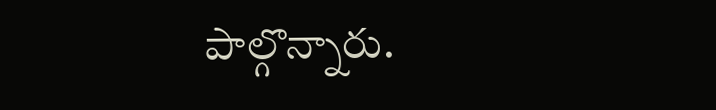పాల్గొన్నారు.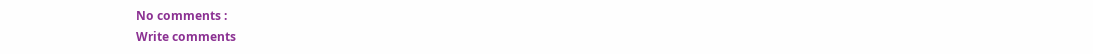No comments :
Write comments